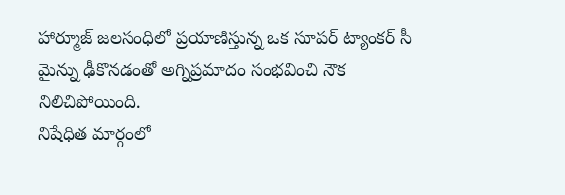హార్మూజ్ జలసంధిలో ప్రయాణిస్తున్న ఒక సూపర్ ట్యాంకర్ సీ మైన్ను ఢీకొనడంతో అగ్నిప్రమాదం సంభవించి నౌక నిలిచిపోయింది.
నిషేధిత మార్గంలో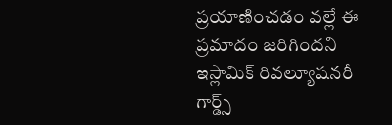ప్రయాణించడం వల్లే ఈ ప్రమాదం జరిగిందని ఇస్లామిక్ రివల్యూషనరీ గార్డ్స్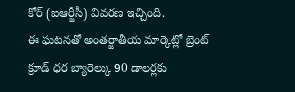కోర్ (ఐఆర్జీసీ) వివరణ ఇచ్చింది.
ఈ ఘటనతో అంతర్జాతీయ మార్కెట్లో బ్రెంట్ క్రూడ్ ధర బ్యారెల్కు 90 డాలర్లకు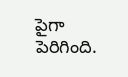పైగా పెరిగింది.